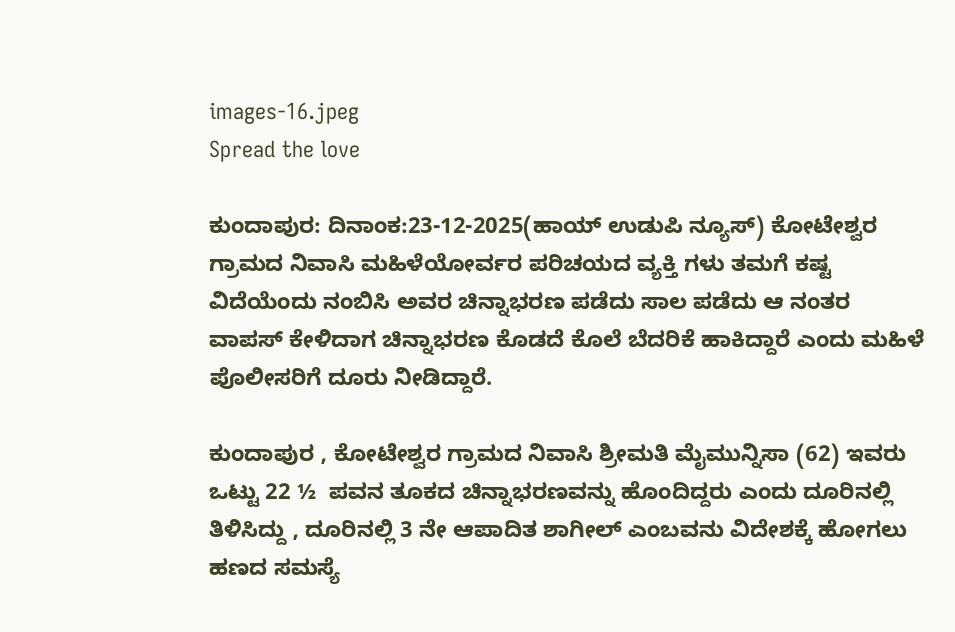images-16.jpeg
Spread the love

ಕುಂದಾಪುರ: ದಿನಾಂಕ:23-12-2025(ಹಾಯ್ ಉಡುಪಿ ನ್ಯೂಸ್) ಕೋಟೇಶ್ವರ ಗ್ರಾಮದ ನಿವಾಸಿ ಮಹಿಳೆಯೋರ್ವರ ಪರಿಚಯದ ವ್ಯಕ್ತಿ ಗಳು ತಮಗೆ ಕಷ್ಟ ವಿದೆಯೆಂದು ನಂಬಿಸಿ ಅವರ ಚಿನ್ನಾಭರಣ ಪಡೆದು ಸಾಲ ಪಡೆದು ಆ ನಂತರ ವಾಪಸ್ ಕೇಳಿದಾಗ ಚಿನ್ನಾಭರಣ ಕೊಡದೆ ಕೊಲೆ ಬೆದರಿಕೆ ಹಾಕಿದ್ದಾರೆ ಎಂದು ಮಹಿಳೆ ಪೊಲೀಸರಿಗೆ ದೂರು ನೀಡಿದ್ದಾರೆ.

ಕುಂದಾಪುರ , ಕೋಟೇಶ್ವರ ಗ್ರಾಮದ ನಿವಾಸಿ ಶ್ರೀಮತಿ ಮೈಮುನ್ನಿಸಾ (62) ಇವರು ಒಟ್ಟು 22 ½  ಪವನ ತೂಕದ ಚಿನ್ನಾಭರಣವನ್ನು ಹೊಂದಿದ್ದರು ಎಂದು ದೂರಿನಲ್ಲಿ ತಿಳಿಸಿದ್ದು , ದೂರಿನಲ್ಲಿ 3 ನೇ ಆಪಾದಿತ ಶಾಗೀಲ್‌ ಎಂಬವನು ವಿದೇಶಕ್ಕೆ ಹೋಗಲು ಹಣದ ಸಮಸ್ಯೆ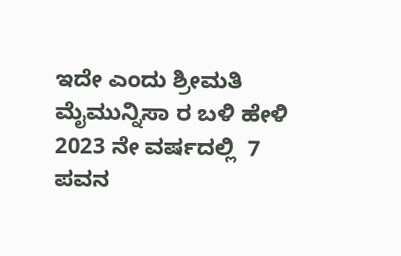ಇದೇ ಎಂದು ಶ್ರೀಮತಿ ಮೈಮುನ್ನಿಸಾ ರ ಬಳಿ ಹೇಳಿ 2023 ನೇ ವರ್ಷದಲ್ಲಿ  7 ಪವನ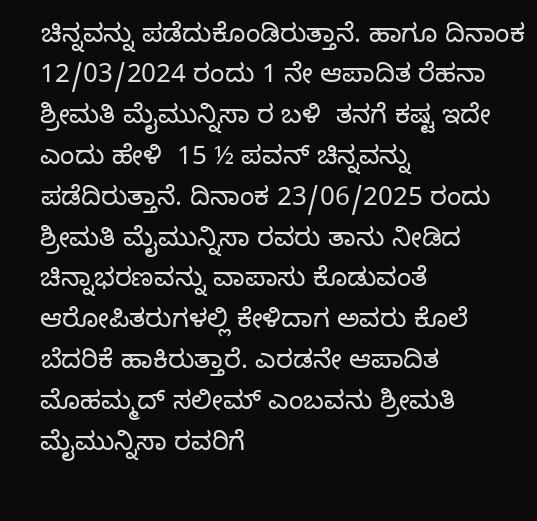ಚಿನ್ನವನ್ನು ಪಡೆದುಕೊಂಡಿರುತ್ತಾನೆ. ಹಾಗೂ ದಿನಾಂಕ 12/03/2024 ರಂದು 1 ನೇ ಆಪಾದಿತ ರೆಹನಾ ಶ್ರೀಮತಿ ಮೈಮುನ್ನಿಸಾ ರ ಬಳಿ  ತನಗೆ ಕಷ್ಟ ಇದೇ  ಎಂದು ಹೇಳಿ  15 ½ ಪವನ್‌ ಚಿನ್ನವನ್ನು ಪಡೆದಿರುತ್ತಾನೆ. ದಿನಾಂಕ 23/06/2025 ರಂದು ಶ್ರೀಮತಿ ಮೈಮುನ್ನಿಸಾ ರವರು ತಾನು ನೀಡಿದ ಚಿನ್ನಾಭರಣವನ್ನು ವಾಪಾಸು ಕೊಡುವಂತೆ ಆರೋಪಿತರುಗಳಲ್ಲಿ ಕೇಳಿದಾಗ ಅವರು ಕೊಲೆ ಬೆದರಿಕೆ ಹಾಕಿರುತ್ತಾರೆ. ಎರಡನೇ ಆಪಾದಿತ ಮೊಹಮ್ಮದ್‌ ಸಲೀಮ್‌ ಎಂಬವನು ಶ್ರೀಮತಿ ಮೈಮುನ್ನಿಸಾ ರವರಿಗೆ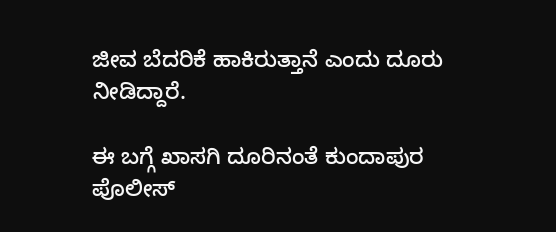ಜೀವ ಬೆದರಿಕೆ ಹಾಕಿರುತ್ತಾನೆ ಎಂದು ದೂರು ನೀಡಿದ್ದಾರೆ.

ಈ ಬಗ್ಗೆ ಖಾಸಗಿ ದೂರಿನಂತೆ ಕುಂದಾಪುರ ಪೊಲೀಸ್‌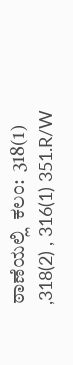ಠಾಣೆಯಲ್ಲಿ  ಕಲಂ:  318(1) ,318(2) , 316(1) 351.R/W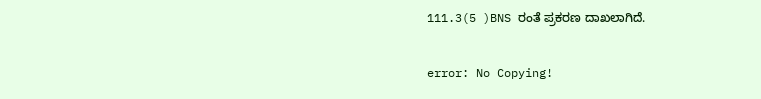111.3(5 )BNS ರಂತೆ ಪ್ರಕರಣ ದಾಖಲಾಗಿದೆ.

error: No Copying!